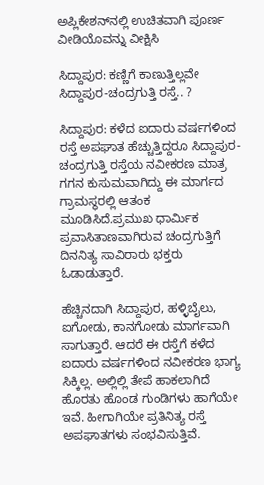ಅಪ್ಲಿಕೇಶನ್‌ನಲ್ಲಿ ಉಚಿತವಾಗಿ ಪೂರ್ಣ ವೀಡಿಯೊವನ್ನು ವೀಕ್ಷಿಸಿ

ಸಿದ್ದಾಪುರ: ಕಣ್ಣಿಗೆ ಕಾಣುತ್ತಿಲ್ಲವೇ ಸಿದ್ದಾಪುರ-ಚಂದ್ರಗುತ್ತಿ ರಸ್ತೆ.. ?

ಸಿದ್ದಾಪುರ: ಕಳೆದ ಐದಾರು ವರ್ಷಗಳಿಂದ ರಸ್ತೆ ಅಪಘಾತ ಹೆಚ್ಚುತ್ತಿದ್ದರೂ ಸಿದ್ದಾಪುರ-ಚಂದ್ರಗುತ್ತಿ ರಸ್ತೆಯ ನವೀಕರಣ ಮಾತ್ರ ಗಗನ ಕುಸುಮವಾಗಿದ್ದು ಈ ಮಾರ್ಗದ ಗ್ರಾಮಸ್ಥರಲ್ಲಿ ಆತಂಕ ಮೂಡಿಸಿದೆ.ಪ್ರಮುಖ ಧಾರ್ಮಿಕ‌ ಪ್ರವಾಸಿತಾಣವಾಗಿರುವ ಚಂದ್ರಗುತ್ತಿಗೆ ದಿನನಿತ್ಯ ಸಾವಿರಾರು ಭಕ್ತರು ಓಡಾಡುತ್ತಾರೆ.

ಹೆಚ್ಚಿನದಾಗಿ ಸಿದ್ದಾಪುರ, ಹಳ್ಳಿಬೈಲು, ಐಗೋಡು, ಕಾನಗೋಡು ಮಾರ್ಗವಾಗಿ ಸಾಗುತ್ತಾರೆ. ಆದರೆ ಈ ರಸ್ತೆಗೆ ಕಳೆದ ಐದಾರು ವರ್ಷಗಳಿಂದ ನವೀಕರಣ ಭಾಗ್ಯ ಸಿಕ್ಕಿಲ್ಲ. ಅಲ್ಲಿಲ್ಲಿ ತೇಪೆ ಹಾಕಲಾಗಿದೆ ಹೊರತು ಹೊಂಡ ಗುಂಡಿಗಳು ಹಾಗೆಯೇ ಇವೆ. ಹೀಗಾಗಿಯೇ ಪ್ರತಿನಿತ್ಯ ರಸ್ತೆ ಅಪಘಾತಗಳು ಸಂಭವಿಸುತ್ತಿವೆ.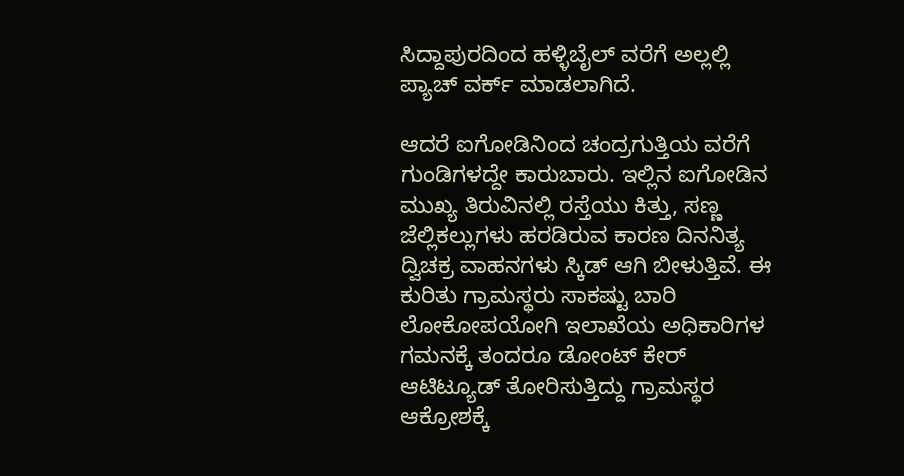ಸಿದ್ದಾಪುರದಿಂದ ಹಳ್ಳಿಬೈಲ್ ವರೆಗೆ ಅಲ್ಲಲ್ಲಿ ಪ್ಯಾಚ್ ವರ್ಕ್ ಮಾಡಲಾಗಿದೆ.

ಆದರೆ ಐಗೋಡಿನಿಂದ ಚಂದ್ರಗುತ್ತಿಯ ವರೆಗೆ ಗುಂಡಿಗಳದ್ದೇ ಕಾರುಬಾರು. ಇಲ್ಲಿನ ಐಗೋಡಿನ ಮುಖ್ಯ ತಿರುವಿನಲ್ಲಿ ರಸ್ತೆಯು ಕಿತ್ತು, ಸಣ್ಣ ಜೆಲ್ಲಿ‌ಕಲ್ಲುಗಳು ಹರಡಿರುವ ಕಾರಣ ದಿನನಿತ್ಯ ದ್ವಿಚಕ್ರ ವಾಹನಗಳು ಸ್ಕಿಡ್ ಆಗಿ ಬೀಳುತ್ತಿವೆ. ಈ ಕುರಿತು ಗ್ರಾಮಸ್ಥರು ಸಾಕಷ್ಟು ಬಾರಿ ಲೋಕೋಪಯೋಗಿ ಇಲಾಖೆಯ ಅಧಿಕಾರಿಗಳ ಗಮನಕ್ಕೆ ತಂದರೂ ಡೋಂಟ್ ಕೇರ್ ಆಟಿಟ್ಯೂಡ್ ತೋರಿಸುತ್ತಿದ್ದು ಗ್ರಾಮಸ್ಥರ ಆಕ್ರೋಶಕ್ಕೆ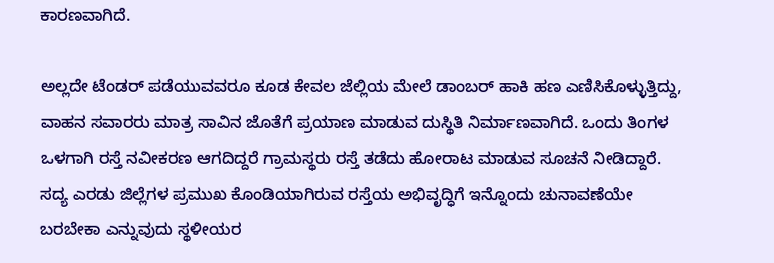ಕಾರಣವಾಗಿದೆ.

ಅಲ್ಲದೇ ಟೆಂಡರ್ ಪಡೆಯುವವರೂ ಕೂಡ ಕೇವಲ ಜೆಲ್ಲಿಯ ಮೇಲೆ ಡಾಂಬರ್ ಹಾಕಿ ಹಣ ಎಣಿಸಿಕೊಳ್ಳುತ್ತಿದ್ದು, ವಾಹನ ಸವಾರರು ಮಾತ್ರ ಸಾವಿನ ಜೊತೆಗೆ ಪ್ರಯಾಣ ಮಾಡುವ ದುಸ್ಥಿತಿ ನಿರ್ಮಾಣವಾಗಿದೆ. ಒಂದು ತಿಂಗಳ ಒಳಗಾಗಿ ರಸ್ತೆ ನವೀಕರಣ ಆಗದಿದ್ದರೆ ಗ್ರಾಮಸ್ಥರು ರಸ್ತೆ ತಡೆದು ಹೋರಾಟ ಮಾಡುವ ಸೂಚನೆ ನೀಡಿದ್ದಾರೆ. ಸದ್ಯ ಎರಡು ಜಿಲ್ಲೆಗಳ ಪ್ರಮುಖ ಕೊಂಡಿಯಾಗಿರುವ ರಸ್ತೆಯ ಅಭಿವೃದ್ಧಿಗೆ ಇನ್ನೊಂದು ಚುನಾವಣೆಯೇ ಬರಬೇಕಾ ಎನ್ನುವುದು ಸ್ಥಳೀಯರ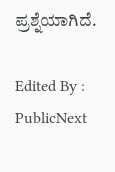ಪ್ರಶ್ನೆಯಾಗಿದೆ.

Edited By : PublicNext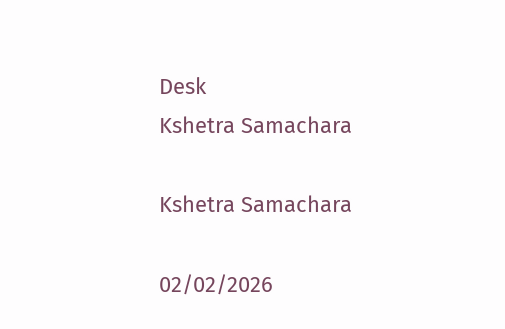Desk
Kshetra Samachara

Kshetra Samachara

02/02/2026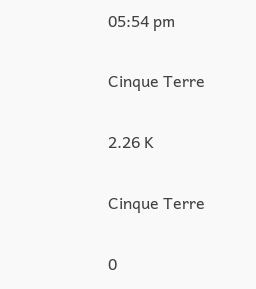05:54 pm

Cinque Terre

2.26 K

Cinque Terre

0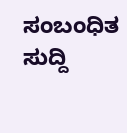ಸಂಬಂಧಿತ ಸುದ್ದಿ